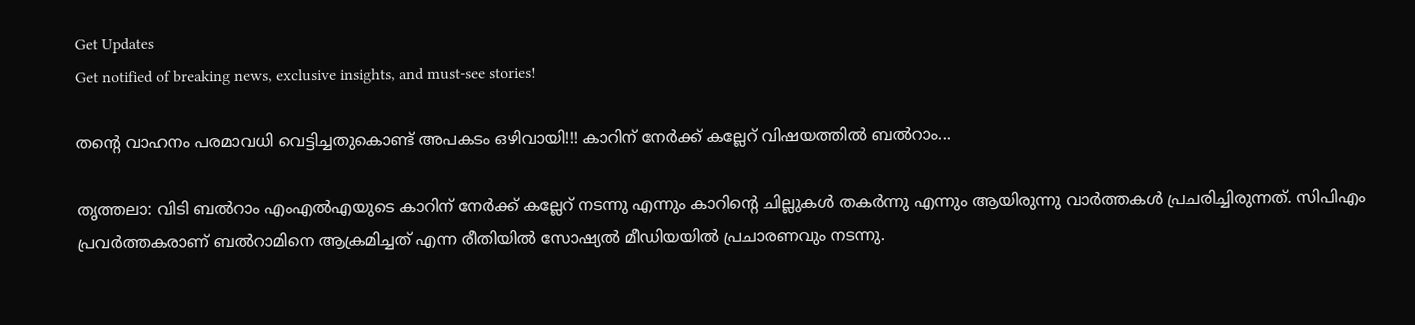Get Updates
Get notified of breaking news, exclusive insights, and must-see stories!

തന്റെ വാഹനം പരമാവധി വെട്ടിച്ചതുകൊണ്ട് അപകടം ഒഴിവായി!!! കാറിന് നേർക്ക് കല്ലേറ് വിഷയത്തിൽ ബല്‍റാം...

തൃത്തലാ: വിടി ബല്‍റാം എംഎല്‍എയുടെ കാറിന് നേര്‍ക്ക് കല്ലേറ് നടന്നു എന്നും കാറിന്റെ ചില്ലുകള്‍ തകര്‍ന്നു എന്നും ആയിരുന്നു വാര്‍ത്തകള്‍ പ്രചരിച്ചിരുന്നത്. സിപിഎം പ്രവര്‍ത്തകരാണ് ബല്‍റാമിനെ ആക്രമിച്ചത് എന്ന രീതിയില്‍ സോഷ്യല്‍ മീഡിയയില്‍ പ്രചാരണവും നടന്നു.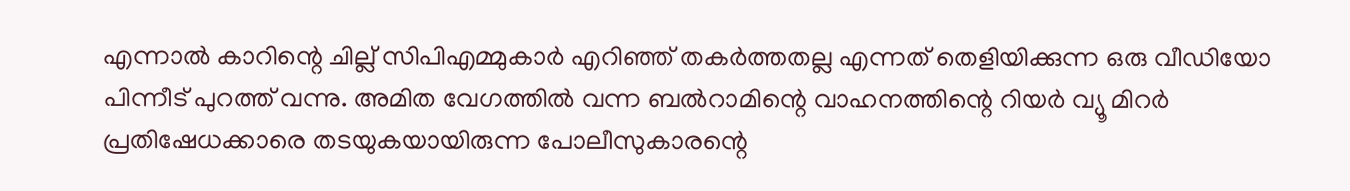എന്നാല്‍ കാറിന്റെ ചില്ല് സിപിഎമ്മുകാര്‍ എറിഞ്ഞ് തകര്‍ത്തതല്ല എന്നത് തെളിയിക്കുന്ന ഒരു വീഡിയോ പിന്നീട് പുറത്ത് വന്നു. അമിത വേഗത്തില്‍ വന്ന ബല്‍റാമിന്റെ വാഹനത്തിന്റെ റിയര്‍ വ്യൂ മിറര്‍ പ്രതിഷേധക്കാരെ തടയുകയായിരുന്ന പോലീസുകാരന്റെ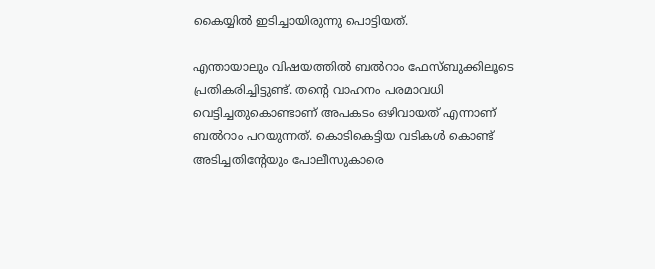കൈയ്യില്‍ ഇടിച്ചായിരുന്നു പൊട്ടിയത്.

എന്തായാലും വിഷയത്തില്‍ ബല്‍റാം ഫേസ്ബുക്കിലൂടെ പ്രതികരിച്ചിട്ടുണ്ട്. തന്റെ വാഹനം പരമാവധി വെട്ടിച്ചതുകൊണ്ടാണ് അപകടം ഒഴിവായത് എന്നാണ് ബല്‍റാം പറയുന്നത്. കൊടികെട്ടിയ വടികള്‍ കൊണ്ട് അടിച്ചതിന്റേയും പോലീസുകാരെ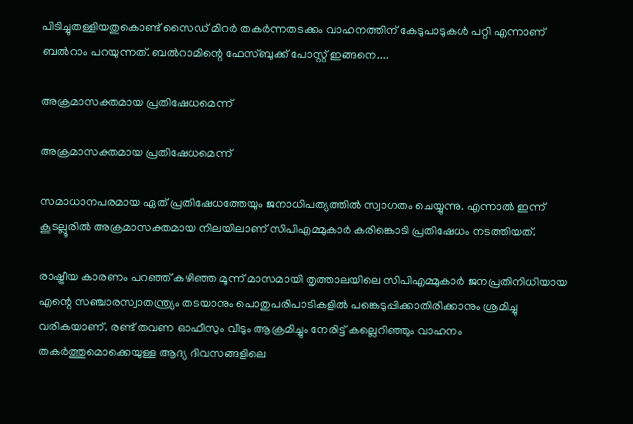പിടിച്ചുതള്ളിയതുകൊണ്ട് സൈഡ് മിറര്‍ തകര്‍ന്നതടക്കം വാഹനത്തിന് കേടുപാടുകള്‍ പറ്റി എന്നാണ് ബല്‍റാം പറയുന്നത്. ബല്‍റാമിന്റെ ഫേസ്ബുക്ക് പോസ്റ്റ് ഇങ്ങനെ....

അക്രമാസക്തമായ പ്രതിഷേധമെന്ന്

അക്രമാസക്തമായ പ്രതിഷേധമെന്ന്

സമാധാനപരമായ ഏത് പ്രതിഷേധത്തേയും ജനാധിപത്യത്തിൽ സ്വാഗതം ചെയ്യുന്നു. എന്നാൽ ഇന്ന് കൂടല്ലൂരിൽ അക്രമാസക്തമായ നിലയിലാണ് സിപിഎമ്മുകാർ കരിങ്കൊടി പ്രതിഷേധം നടത്തിയത്.

രാഷ്ട്രീയ കാരണം പറഞ്ഞ് കഴിഞ്ഞ മൂന്ന് മാസമായി തൃത്താലയിലെ സിപിഎമ്മുകാർ ജനപ്രതിനിധിയായ എന്റെ സഞ്ചാരസ്വാതന്ത്ര്യം തടയാനും പൊതുപരിപാടികളിൽ പങ്കെടുപ്പിക്കാതിരിക്കാനും ശ്രമിച്ചു വരികയാണ്. രണ്ട് തവണ ഓഫീസും വീടും ആക്രമിച്ചും നേരിട്ട് കല്ലെറിഞ്ഞും വാഹനം തകർത്തുമൊക്കെയുള്ള ആദ്യ ദിവസങ്ങളിലെ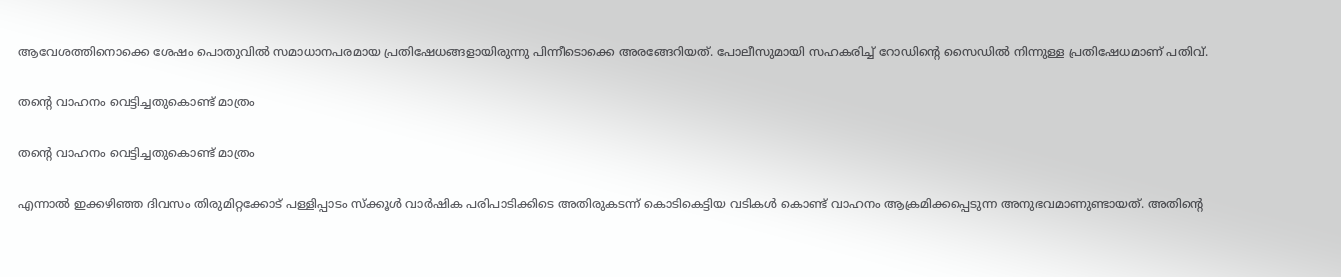ആവേശത്തിനൊക്കെ ശേഷം പൊതുവിൽ സമാധാനപരമായ പ്രതിഷേധങ്ങളായിരുന്നു പിന്നീടൊക്കെ അരങ്ങേറിയത്. പോലീസുമായി സഹകരിച്ച് റോഡിന്റെ സൈഡിൽ നിന്നുള്ള പ്രതിഷേധമാണ് പതിവ്.

തന്‍റെ വാഹനം വെട്ടിച്ചതുകൊണ്ട് മാത്രം

തന്‍റെ വാഹനം വെട്ടിച്ചതുകൊണ്ട് മാത്രം

എന്നാൽ ഇക്കഴിഞ്ഞ ദിവസം തിരുമിറ്റക്കോട് പള്ളിപ്പാടം സ്ക്കൂൾ വാർഷിക പരിപാടിക്കിടെ അതിരുകടന്ന് കൊടികെട്ടിയ വടികൾ കൊണ്ട് വാഹനം ആക്രമിക്കപ്പെടുന്ന അനുഭവമാണുണ്ടായത്. അതിന്റെ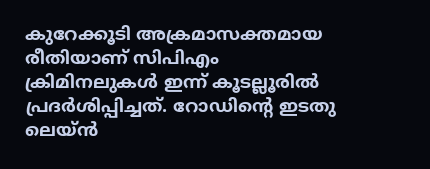കുറേക്കൂടി അക്രമാസക്തമായ രീതിയാണ് സിപിഎം ക്രിമിനലുകൾ ഇന്ന് കൂടല്ലൂരിൽ പ്രദർശിപ്പിച്ചത്. റോഡിന്റെ ഇടതു ലെയ്ൻ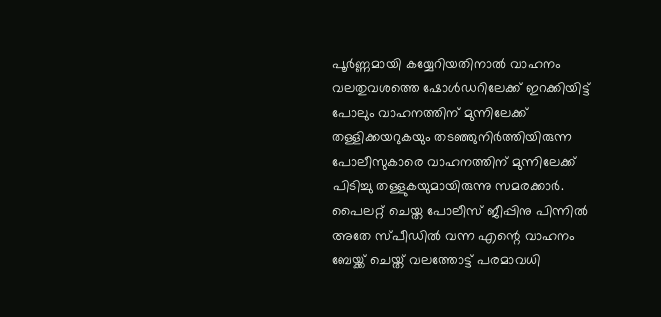പൂർണ്ണമായി കയ്യേറിയതിനാൽ വാഹനം വലതുവശത്തെ ഷോൾഡറിലേക്ക് ഇറക്കിയിട്ട് പോലും വാഹനത്തിന് മുന്നിലേക്ക് തള്ളിക്കയറുകയും തടഞ്ഞുനിർത്തിയിരുന്ന പോലീസുകാരെ വാഹനത്തിന് മുന്നിലേക്ക് പിടിച്ചു തള്ളുകയുമായിരുന്നു സമരക്കാർ. പൈലറ്റ് ചെയ്ത പോലീസ് ജീപ്പിനു പിന്നിൽ അതേ സ്പീഡിൽ വന്ന എന്റെ വാഹനം ബേയ്ക്ക് ചെയ്ത് വലത്തോട്ട് പരമാവധി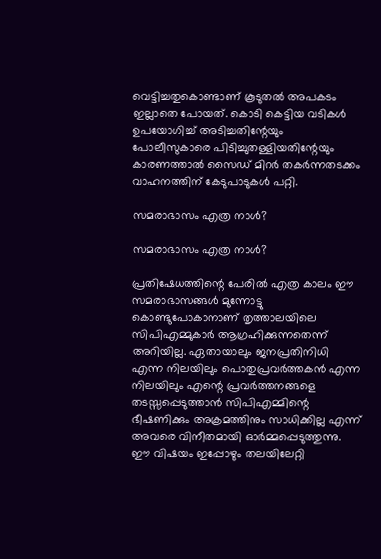വെട്ടിച്ചതുകൊണ്ടാണ് കൂടുതൽ അപകടം ഇല്ലാതെ പോയത്. കൊടി കെട്ടിയ വടികൾ ഉപയോഗിച്ച് അടിച്ചതിന്റേയും പോലീസുകാരെ പിടിച്ചുതള്ളിയതിന്റേയും കാരണത്താൽ സൈഡ് മിറർ തകർന്നതടക്കം വാഹനത്തിന് കേടുപാടുകൾ പറ്റി.

സമരാഭാസം എത്ര നാള്‍?

സമരാഭാസം എത്ര നാള്‍?

പ്രതിഷേധത്തിന്റെ പേരിൽ എത്ര കാലം ഈ സമരാഭാസങ്ങൾ മുന്നോട്ടു കൊണ്ടുപോകാനാണ് തൃത്താലയിലെ സിപിഎമ്മുകാർ ആഗ്രഹിക്കുന്നതെന്ന് അറിയില്ല. ഏതായാലും ജനപ്രതിനിധി എന്ന നിലയിലും പൊതുപ്രവർത്തകൻ എന്ന നിലയിലും എന്റെ പ്രവർത്തനങ്ങളെ തടസ്സപ്പെടുത്താൻ സിപിഎമ്മിന്റെ ഭീഷണിക്കും അക്രമത്തിനും സാധിക്കില്ല എന്ന് അവരെ വിനീതമായി ഓർമ്മപ്പെടുത്തുന്നു. ഈ വിഷയം ഇപ്പോഴും തലയിലേറ്റി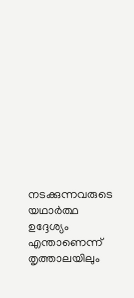നടക്കുന്നവരുടെ യഥാർത്ഥ ഉദ്ദേശ്യം എന്താണെന്ന് തൃത്താലയിലും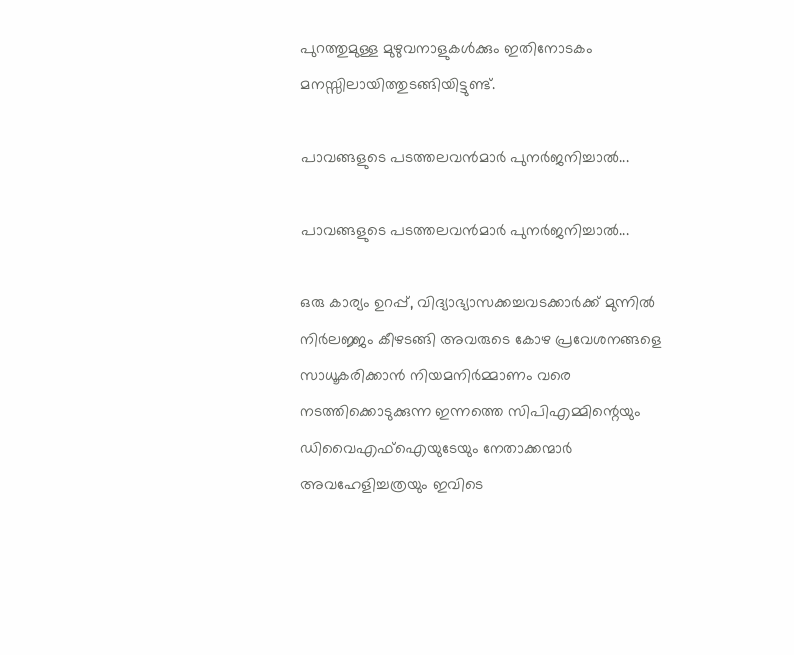പുറത്തുമുള്ള മുഴുവനാളുകൾക്കും ഇതിനോടകം മനസ്സിലായിത്തുടങ്ങിയിട്ടുണ്ട്.

പാവങ്ങളുടെ പടത്തലവന്‍മാര്‍ പുനര്‍ജനിച്ചാല്‍...

പാവങ്ങളുടെ പടത്തലവന്‍മാര്‍ പുനര്‍ജനിച്ചാല്‍...

ഒരു കാര്യം ഉറപ്പ്, വിദ്യാഭ്യാസക്കച്ചവടക്കാർക്ക് മുന്നിൽ നിർലജ്ജം കീഴടങ്ങി അവരുടെ കോഴ പ്രവേശനങ്ങളെ സാധൂകരിക്കാൻ നിയമനിർമ്മാണം വരെ നടത്തിക്കൊടുക്കുന്ന ഇന്നത്തെ സിപിഎമ്മിന്റെയും ഡിവൈഎഫ്ഐയുടേയും നേതാക്കന്മാർ അവഹേളിച്ചത്രയും ഇവിടെ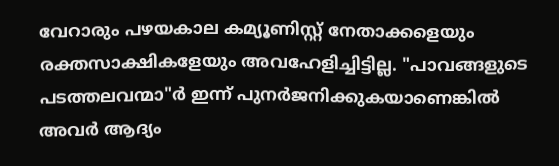വേറാരും പഴയകാല കമ്യൂണിസ്റ്റ്‌ നേതാക്കളെയും രക്തസാക്ഷികളേയും അവഹേളിച്ചിട്ടില്ല. "പാവങ്ങളുടെ പടത്തലവന്മാ"ർ ഇന്ന് പുനർജനിക്കുകയാണെങ്കിൽ അവർ ആദ്യം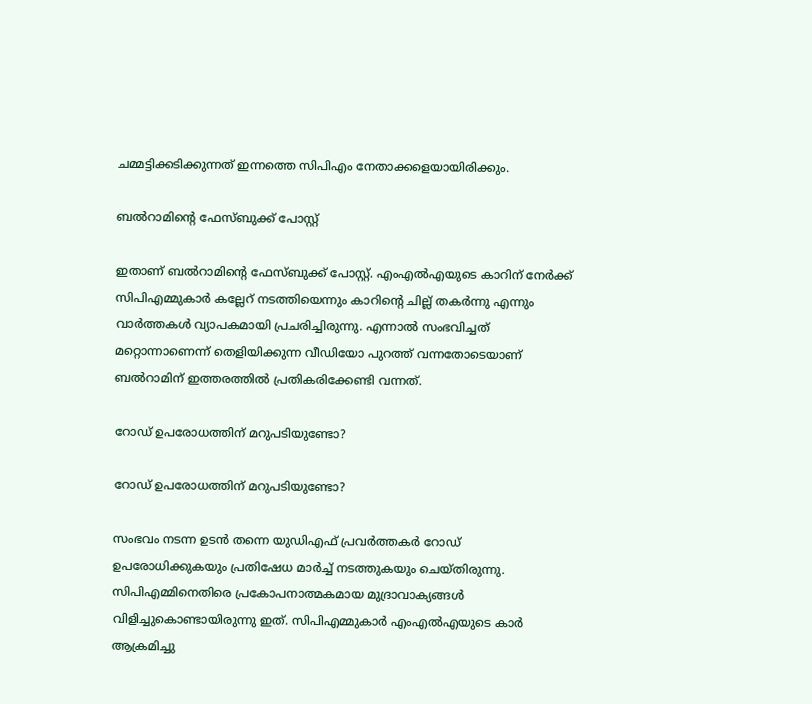ചമ്മട്ടിക്കടിക്കുന്നത് ഇന്നത്തെ സിപിഎം നേതാക്കളെയായിരിക്കും.

ബല്‍റാമിന്‍റെ ഫേസ്ബുക്ക് പോസ്റ്റ്

ഇതാണ് ബല്‍റാമിന്‍റെ ഫേസ്ബുക്ക് പോസ്റ്റ്. എംഎല്‍എയുടെ കാറിന് നേര്‍ക്ക് സിപിഎമ്മുകാര്‍ കല്ലേറ് നടത്തിയെന്നും കാറിന്‍റെ ചില്ല് തകര്‍ന്നു എന്നും വാര്‍ത്തകള്‍ വ്യാപകമായി പ്രചരിച്ചിരുന്നു. എന്നാല്‍ സംഭവിച്ചത് മറ്റൊന്നാണെന്ന് തെളിയിക്കുന്ന വീഡിയോ പുറത്ത് വന്നതോടെയാണ് ബല്‍റാമിന് ഇത്തരത്തില്‍ പ്രതികരിക്കേണ്ടി വന്നത്.

റോഡ് ഉപരോധത്തിന് മറുപടിയുണ്ടോ?

റോഡ് ഉപരോധത്തിന് മറുപടിയുണ്ടോ?

സംഭവം നടന്ന ഉടന്‍ തന്നെ യുഡിഎഫ് പ്രവര്‍ത്തകര്‍ റോഡ് ഉപരോധിക്കുകയും പ്രതിഷേധ മാര്‍ച്ച് നടത്തുകയും ചെയ്തിരുന്നു. സിപിഎമ്മിനെതിരെ പ്രകോപനാത്മകമായ മുദ്രാവാക്യങ്ങള്‍ വിളിച്ചുകൊണ്ടായിരുന്നു ഇത്. സിപിഎമ്മുകാര്‍ എംഎല്‍എയുടെ കാര്‍ ആക്രമിച്ചു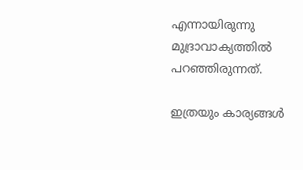എന്നായിരുന്നു മുദ്രാവാക്യത്തില്‍ പറഞ്ഞിരുന്നത്.

ഇത്രയും കാര്യങ്ങള്‍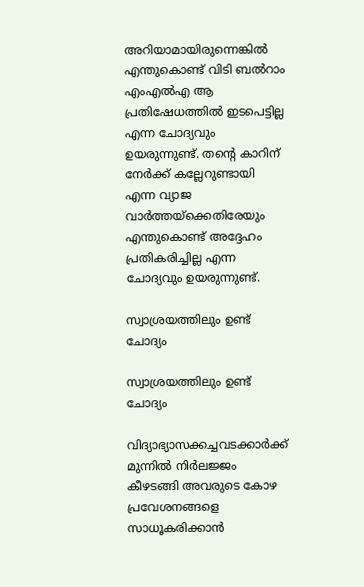അറിയാമായിരുന്നെങ്കില്‍ എന്തുകൊണ്ട് വിടി ബല്‍റാം എംഎല്‍എ ആ പ്രതിഷേധത്തില്‍ ഇടപെട്ടില്ല എന്ന ചോദ്യവും ഉയരുന്നുണ്ട്. തന്‍റെ കാറിന് നേര്‍ക്ക് കല്ലേറുണ്ടായി എന്ന വ്യാജ വാര്‍ത്തയ്ക്കെതിരേയും എന്തുകൊണ്ട് അദ്ദേഹം പ്രതികരിച്ചില്ല എന്ന ചോദ്യവും ഉയരുന്നുണ്ട്.

സ്വാശ്രയത്തിലും ഉണ്ട് ചോദ്യം

സ്വാശ്രയത്തിലും ഉണ്ട് ചോദ്യം

വിദ്യാഭ്യാസക്കച്ചവടക്കാർക്ക് മുന്നിൽ നിർലജ്ജം കീഴടങ്ങി അവരുടെ കോഴ പ്രവേശനങ്ങളെ സാധൂകരിക്കാൻ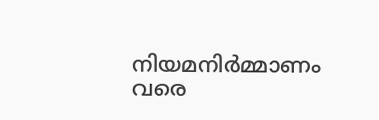നിയമനിർമ്മാണം വരെ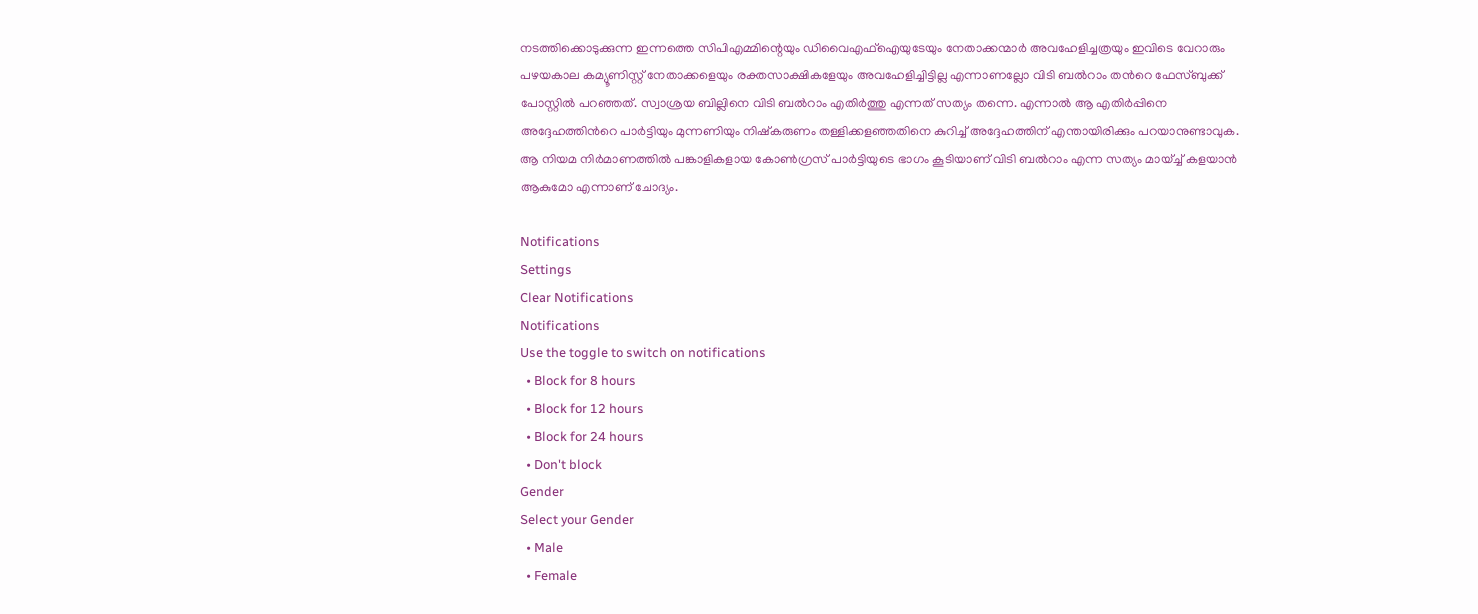നടത്തിക്കൊടുക്കുന്ന ഇന്നത്തെ സിപിഎമ്മിന്റെയും ഡിവൈഎഫ്ഐയുടേയും നേതാക്കന്മാർ അവഹേളിച്ചത്രയും ഇവിടെ വേറാരും പഴയകാല കമ്യൂണിസ്റ്റ്‌ നേതാക്കളെയും രക്തസാക്ഷികളേയും അവഹേളിച്ചിട്ടില്ല എന്നാണല്ലോ വിടി ബല്‍റാം തന്‍റെ ഫേസ്ബുക്ക് പോസ്റ്റില്‍ പറഞ്ഞത്. സ്വാശ്രയ ബില്ലിനെ വിടി ബല്‍റാം എതിര്‍ത്തു എന്നത് സത്യം തന്നെ. എന്നാല്‍ ആ എതിര്‍പ്പിനെ അദ്ദേഹത്തിന്‍റെ പാര്‍ട്ടിയും മുന്നണിയും നിഷ്കരുണം തള്ളിക്കളഞ്ഞതിനെ കുറിച്ച് അദ്ദേഹത്തിന് എന്തായിരിക്കും പറയാനുണ്ടാവുക. ആ നിയമ നിര്‍മാണത്തില്‍ പങ്കാളികളായ കോണ്‍ഗ്രസ് പാര്‍ട്ടിയുടെ ഭാഗം കൂടിയാണ് വിടി ബല്‍റാം എന്ന സത്യം മായ്ച്ച് കളയാന്‍ ആകുമോ എന്നാണ് ചോദ്യം.

Notifications
Settings
Clear Notifications
Notifications
Use the toggle to switch on notifications
  • Block for 8 hours
  • Block for 12 hours
  • Block for 24 hours
  • Don't block
Gender
Select your Gender
  • Male
  • Female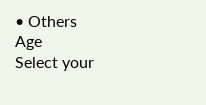• Others
Age
Select your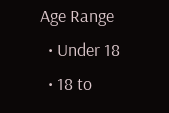Age Range
  • Under 18
  • 18 to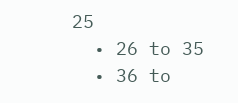25
  • 26 to 35
  • 36 to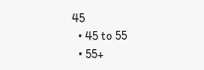45
  • 45 to 55
  • 55+